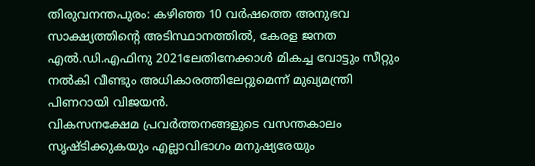തിരുവനന്തപുരം: കഴിഞ്ഞ 10 വർഷത്തെ അനുഭവ സാക്ഷ്യത്തിന്റെ അടിസ്ഥാനത്തിൽ, കേരള ജനത എൽ.ഡി.എഫിനു 2021ലേതിനേക്കാൾ മികച്ച വോട്ടും സീറ്റും നൽകി വീണ്ടും അധികാരത്തിലേറ്റുമെന്ന് മുഖ്യമന്ത്രി പിണറായി വിജയൻ.
വികസനക്ഷേമ പ്രവർത്തനങ്ങളുടെ വസന്തകാലം സൃഷ്ടിക്കുകയും എല്ലാവിഭാഗം മനുഷ്യരേയും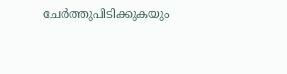ചേർത്തുപിടിക്കുകയും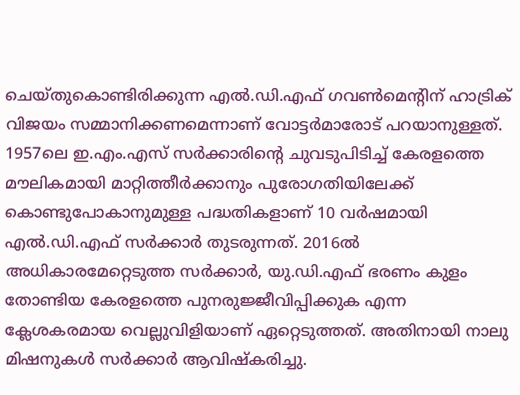ചെയ്തുകൊണ്ടിരിക്കുന്ന എൽ.ഡി.എഫ് ഗവൺമെന്റിന് ഹാട്രിക് വിജയം സമ്മാനിക്കണമെന്നാണ് വോട്ടർമാരോട് പറയാനുള്ളത്.
1957ലെ ഇ.എം.എസ് സർക്കാരിന്റെ ചുവടുപിടിച്ച് കേരളത്തെ മൗലികമായി മാറ്റിത്തീർക്കാനും പുരോഗതിയിലേക്ക് കൊണ്ടുപോകാനുമുള്ള പദ്ധതികളാണ് 10 വർഷമായി എൽ.ഡി.എഫ് സർക്കാർ തുടരുന്നത്. 2016ൽ അധികാരമേറ്റെടുത്ത സർക്കാർ, യു.ഡി.എഫ് ഭരണം കുളം തോണ്ടിയ കേരളത്തെ പുനരുജ്ജീവിപ്പിക്കുക എന്ന ക്ലേശകരമായ വെല്ലുവിളിയാണ് ഏറ്റെടുത്തത്. അതിനായി നാലു മിഷനുകൾ സർക്കാർ ആവിഷ്കരിച്ചു.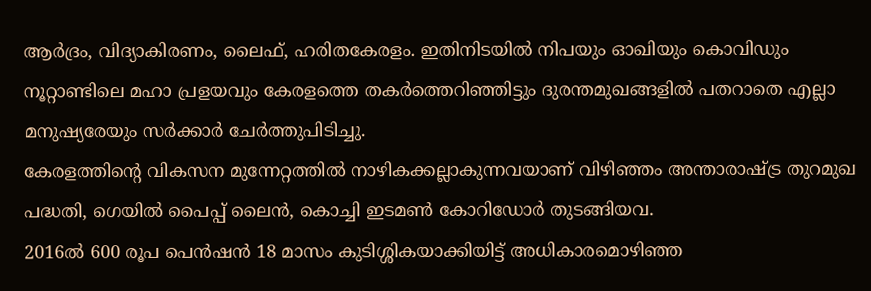ആർദ്രം, വിദ്യാകിരണം, ലൈഫ്, ഹരിതകേരളം. ഇതിനിടയിൽ നിപയും ഓഖിയും കൊവിഡും നൂറ്റാണ്ടിലെ മഹാ പ്രളയവും കേരളത്തെ തകർത്തെറിഞ്ഞിട്ടും ദുരന്തമുഖങ്ങളിൽ പതറാതെ എല്ലാ മനുഷ്യരേയും സർക്കാർ ചേർത്തുപിടിച്ചു.
കേരളത്തിന്റെ വികസന മുന്നേറ്റത്തിൽ നാഴികക്കല്ലാകുന്നവയാണ് വിഴിഞ്ഞം അന്താരാഷ്ട്ര തുറമുഖ പദ്ധതി, ഗെയിൽ പൈപ്പ് ലൈൻ, കൊച്ചി ഇടമൺ കോറിഡോർ തുടങ്ങിയവ.
2016ൽ 600 രൂപ പെൻഷൻ 18 മാസം കുടിശ്ശികയാക്കിയിട്ട് അധികാരമൊഴിഞ്ഞ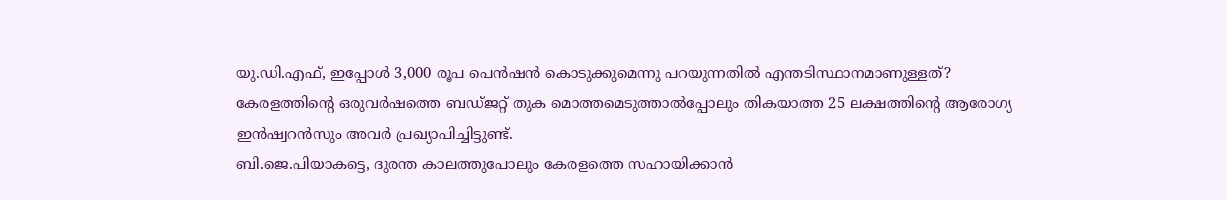യു.ഡി.എഫ്, ഇപ്പോൾ 3,000 രൂപ പെൻഷൻ കൊടുക്കുമെന്നു പറയുന്നതിൽ എന്തടിസ്ഥാനമാണുള്ളത്? കേരളത്തിന്റെ ഒരുവർഷത്തെ ബഡ്ജറ്റ് തുക മൊത്തമെടുത്താൽപ്പോലും തികയാത്ത 25 ലക്ഷത്തിന്റെ ആരോഗ്യ ഇൻഷ്വറൻസും അവർ പ്രഖ്യാപിച്ചിട്ടുണ്ട്.
ബി.ജെ.പിയാകട്ടെ, ദുരന്ത കാലത്തുപോലും കേരളത്തെ സഹായിക്കാൻ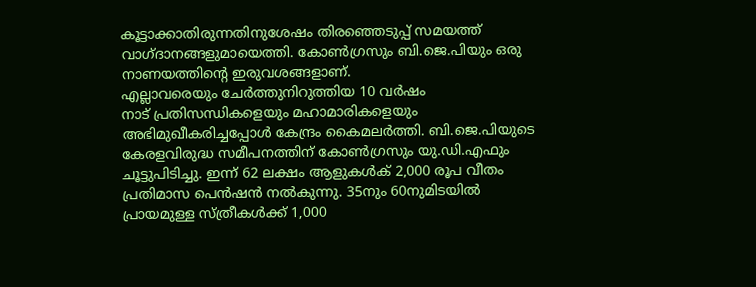കൂട്ടാക്കാതിരുന്നതിനുശേഷം തിരഞ്ഞെടുപ്പ് സമയത്ത് വാഗ്ദാനങ്ങളുമായെത്തി. കോൺഗ്രസും ബി.ജെ.പിയും ഒരു നാണയത്തിന്റെ ഇരുവശങ്ങളാണ്.
എല്ലാവരെയും ചേർത്തുനിറുത്തിയ 10 വർഷം
നാട് പ്രതിസന്ധികളെയും മഹാമാരികളെയും അഭിമുഖീകരിച്ചപ്പോൾ കേന്ദ്രം കൈമലർത്തി. ബി.ജെ.പിയുടെ കേരളവിരുദ്ധ സമീപനത്തിന് കോൺഗ്രസും യു.ഡി.എഫും ചൂട്ടുപിടിച്ചു. ഇന്ന് 62 ലക്ഷം ആളുകൾക് 2,000 രൂപ വീതം പ്രതിമാസ പെൻഷൻ നൽകുന്നു. 35നും 60നുമിടയിൽ പ്രായമുള്ള സ്ത്രീകൾക്ക് 1,000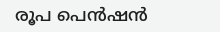രൂപ പെൻഷൻ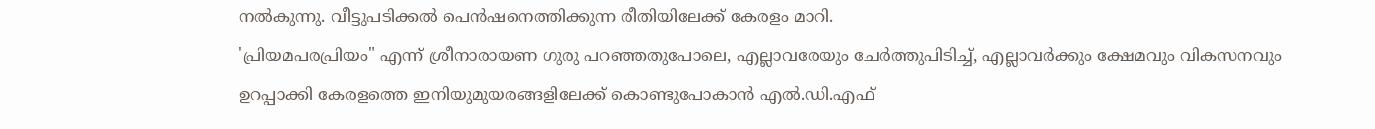നൽകുന്നു. വീട്ടുപടിക്കൽ പെൻഷനെത്തിക്കുന്ന രീതിയിലേക്ക് കേരളം മാറി.
'പ്രിയമപരപ്രിയം" എന്ന് ശ്രീനാരായണ ഗുരു പറഞ്ഞതുപോലെ, എല്ലാവരേയും ചേർത്തുപിടിച്ച്, എല്ലാവർക്കും ക്ഷേമവും വികസനവും ഉറപ്പാക്കി കേരളത്തെ ഇനിയുമുയരങ്ങളിലേക്ക് കൊണ്ടുപോകാൻ എൽ.ഡി.എഫ്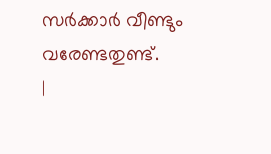സർക്കാർ വീണ്ടും വരേണ്ടതുണ്ട്.
|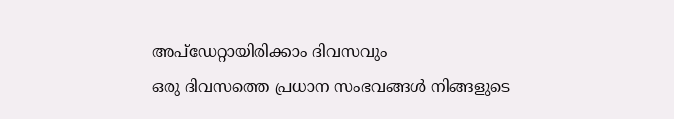അപ്ഡേറ്റായിരിക്കാം ദിവസവും
ഒരു ദിവസത്തെ പ്രധാന സംഭവങ്ങൾ നിങ്ങളുടെ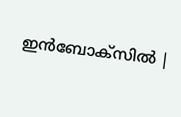ഇൻബോക്സിൽ |